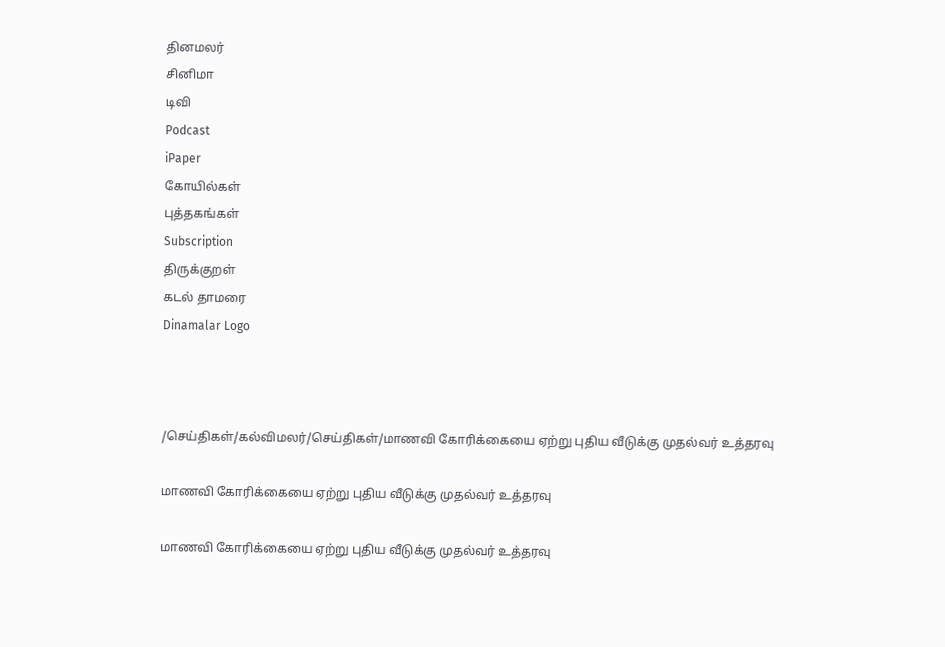தினமலர்
சினிமா
டிவி
Podcast
iPaper
கோயில்கள்
புத்தகங்கள்
Subscription
திருக்குறள்
கடல் தாமரை
Dinamalar Logo



/செய்திகள்/கல்விமலர்/செய்திகள்/மாணவி கோரிக்கையை ஏற்று புதிய வீடுக்கு முதல்வர் உத்தரவு

மாணவி கோரிக்கையை ஏற்று புதிய வீடுக்கு முதல்வர் உத்தரவு

மாணவி கோரிக்கையை ஏற்று புதிய வீடுக்கு முதல்வர் உத்தரவு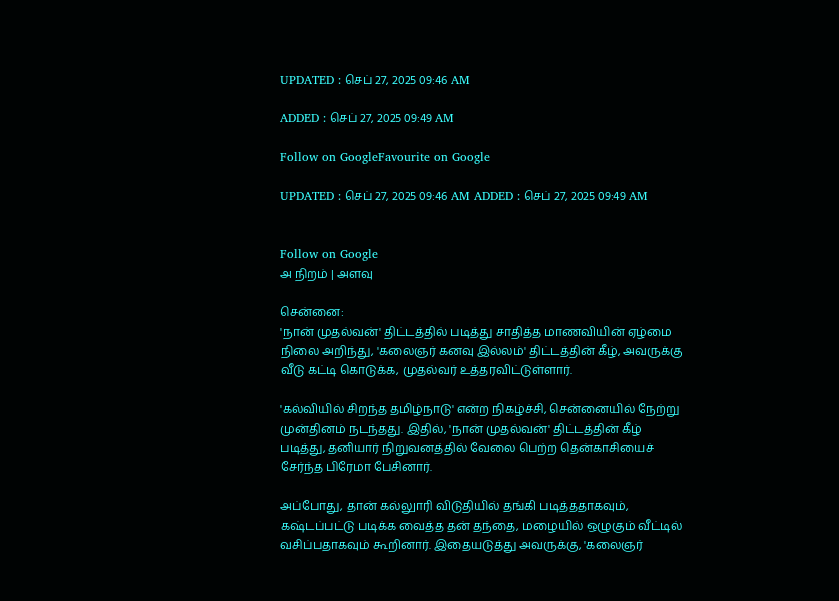UPDATED : செப் 27, 2025 09:46 AM

ADDED : செப் 27, 2025 09:49 AM

Follow on GoogleFavourite on Google

UPDATED : செப் 27, 2025 09:46 AM ADDED : செப் 27, 2025 09:49 AM


Follow on Google
அ நிறம் | அளவு

சென்னை:
'நான் முதல்வன்' திட்டத்தில் படித்து சாதித்த மாணவியின் ஏழ்மை நிலை அறிந்து, 'கலைஞர் கனவு இல்லம்' திட்டத்தின் கீழ், அவருக்கு வீடு கட்டி கொடுக்க, முதல்வர் உத்தரவிட்டுள்ளார்.

'கல்வியில் சிறந்த தமிழ்நாடு' என்ற நிகழ்ச்சி, சென்னையில் நேற்று முன்தினம் நடந்தது. இதில், 'நான் முதல்வன்' திட்டத்தின் கீழ் படித்து, தனியார் நிறுவனத்தில் வேலை பெற்ற தென்காசியைச் சேர்ந்த பிரேமா பேசினார்.

அப்போது, தான் கல்லுாரி விடுதியில் தங்கி படித்ததாகவும், கஷ்டப்பட்டு படிக்க வைத்த தன் தந்தை, மழையில் ஒழுகும் வீட்டில் வசிப்பதாகவும் கூறினார். இதையடுத்து அவருக்கு, 'கலைஞர்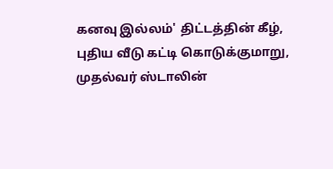கனவு இல்லம்' திட்டத்தின் கீழ், புதிய வீடு கட்டி கொடுக்குமாறு, முதல்வர் ஸ்டாலின்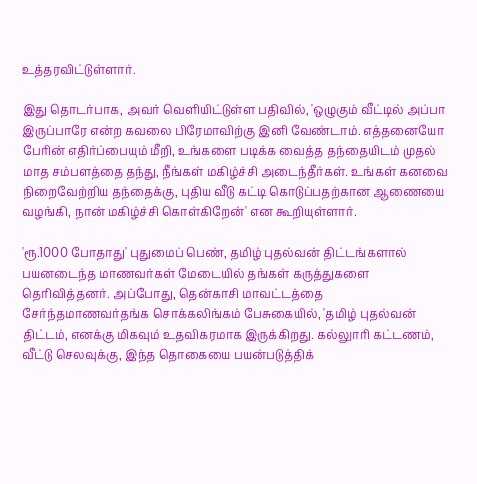உத்தரவிட்டுள்ளார்.

இது தொடர்பாக, அவர் வெளியிட்டுள்ள பதிவில், 'ஒழுகும் வீட்டில் அப்பா இருப்பாரே என்ற கவலை பிரேமாவிற்கு இனி வேண்டாம். எத்தனையோ பேரின் எதிர்ப்பையும் மீறி, உங்களை படிக்க வைத்த தந்தையிடம் முதல் மாத சம்பளத்தை தந்து, நீங்கள் மகிழ்ச்சி அடைந்தீர்கள். உங்கள் கனவை நிறைவேற்றிய தந்தைக்கு, புதிய வீடு கட்டி கொடுப்பதற்கான ஆணையை வழங்கி, நான் மகிழ்ச்சி கொள்கிறேன்' என கூறியுள்ளார்.

'ரூ.1000 போதாது' புதுமைப் பெண், தமிழ் புதல்வன் திட்டங்களால் பயனடைந்த மாணவர்கள் மேடையில் தங்கள் கருத்துகளை தெரிவித்தனர். அப்போது, தென்காசி மாவட்டத்தை சேர்ந்தமாணவர்தங்க சொக்கலிங்கம் பேசுகையில், 'தமிழ் புதல்வன் திட்டம், எனக்கு மிகவும் உதவிகரமாக இருக்கிறது. கல்லுாரி கட்டணம், வீட்டு செலவுக்கு, இந்த தொகையை பயன்படுத்திக்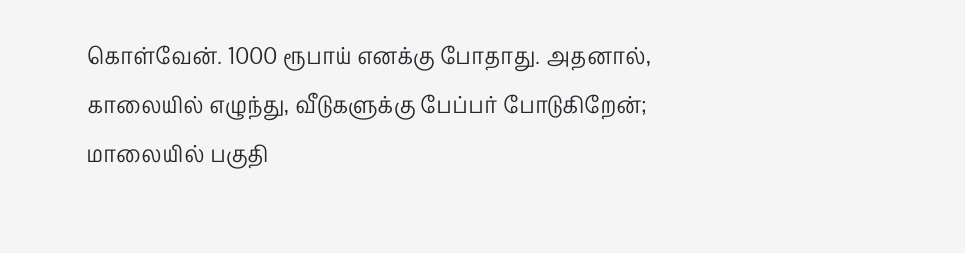கொள்வேன். 1000 ரூபாய் எனக்கு போதாது. அதனால், காலையில் எழுந்து, வீடுகளுக்கு பேப்பர் போடுகிறேன்; மாலையில் பகுதி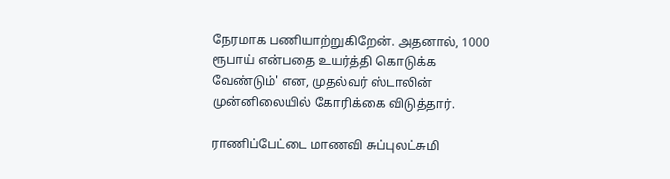நேரமாக பணியாற்றுகிறேன். அதனால், 1000 ரூபாய் என்பதை உயர்த்தி கொடுக்க வேண்டும்' என, முதல்வர் ஸ்டாலின் முன்னிலையில் கோரிக்கை விடுத்தார்.

ராணிப்பேட்டை மாணவி சுப்புலட்சுமி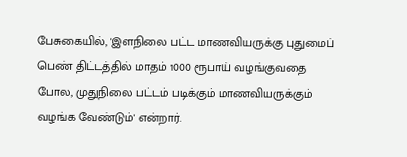பேசுகையில், 'இளநிலை பட்ட மாணவியருக்கு புதுமைப் பெண் திட்டத்தில் மாதம் 1000 ரூபாய் வழங்குவதை போல, முதுநிலை பட்டம் படிக்கும் மாணவியருக்கும் வழங்க வேண்டும்' என்றார்.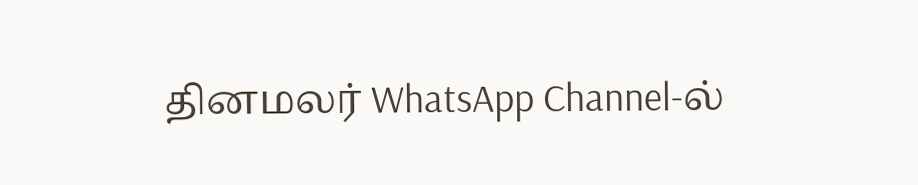தினமலர் WhatsApp Channel-ல்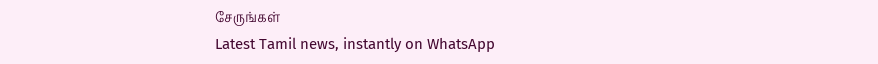சேருங்கள்
Latest Tamil news, instantly on WhatsApp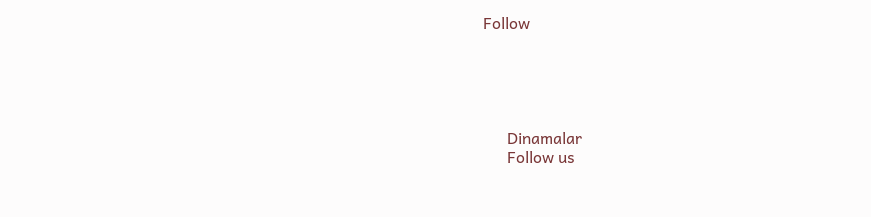Follow





      Dinamalar
      Follow us